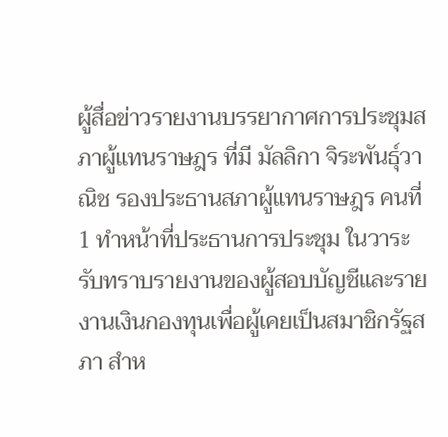ผู้สื่อข่าวรายงานบรรยากาศการประชุมสภาผู้แทนราษฎร ที่มี มัลลิกา จิระพันธุ์วาณิช รองประธานสภาผู้แทนราษฎร คนที่ 1 ทำหน้าที่ประธานการประชุม ในวาระรับทราบรายงานของผู้สอบบัญชีและรายงานเงินกองทุนเพื่อผู้เคยเป็นสมาชิกรัฐสภา สำห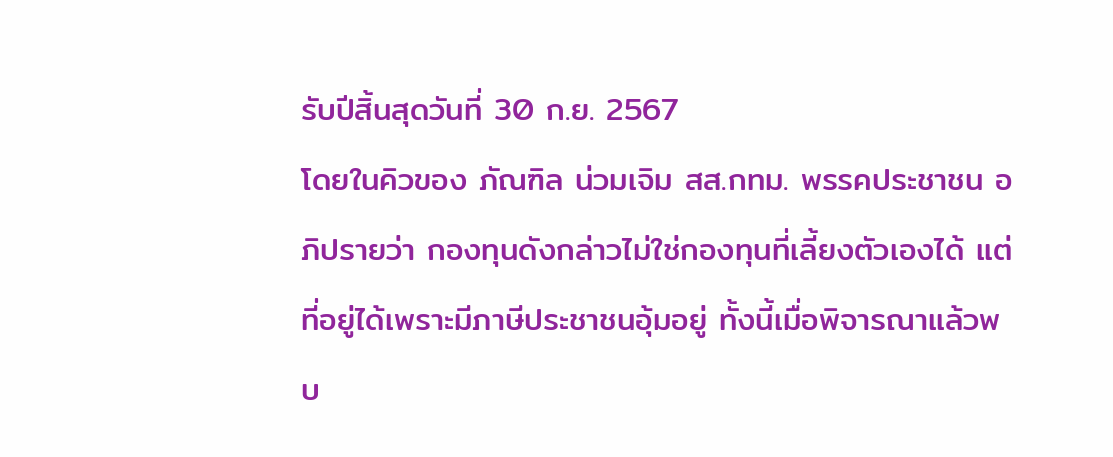รับปีสิ้นสุดวันที่ 30 ก.ย. 2567
โดยในคิวของ ภัณฑิล น่วมเจิม สส.กทม. พรรคประชาชน อภิปรายว่า กองทุนดังกล่าวไม่ใช่กองทุนที่เลี้ยงตัวเองได้ แต่ที่อยู่ได้เพราะมีภาษีประชาชนอุ้มอยู่ ทั้งนี้เมื่อพิจารณาแล้วพบ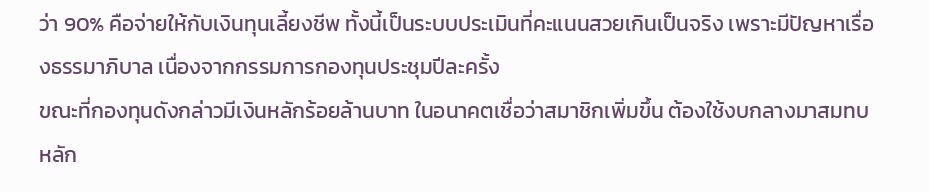ว่า 90% คือจ่ายให้กับเงินทุนเลี้ยงชีพ ทั้งนี้เป็นระบบประเมินที่คะแนนสวยเกินเป็นจริง เพราะมีปัญหาเรื่องธรรมาภิบาล เนื่องจากกรรมการกองทุนประชุมปีละครั้ง
ขณะที่กองทุนดังกล่าวมีเงินหลักร้อยล้านบาท ในอนาคตเชื่อว่าสมาชิกเพิ่มขึ้น ต้องใช้งบกลางมาสมทบหลัก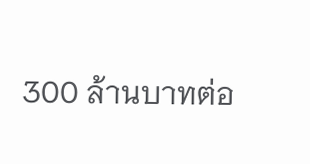300 ล้านบาทต่อ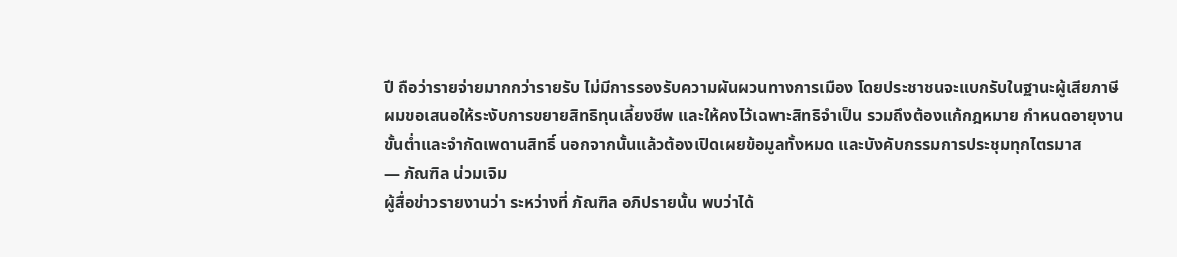ปี ถือว่ารายจ่ายมากกว่ารายรับ ไม่มีการรองรับความผันผวนทางการเมือง โดยประชาชนจะแบกรับในฐานะผู้เสียภาษี
ผมขอเสนอให้ระงับการขยายสิทธิทุนเลี้ยงชีพ และให้คงไว้เฉพาะสิทธิจำเป็น รวมถึงต้องแก้กฎหมาย กำหนดอายุงานขั้นต่ำและจำกัดเพดานสิทธิ์ นอกจากนั้นแล้วต้องเปิดเผยข้อมูลทั้งหมด และบังคับกรรมการประชุมทุกไตรมาส
— ภัณฑิล น่วมเจิม
ผู้สื่อข่าวรายงานว่า ระหว่างที่ ภัณฑิล อภิปรายนั้น พบว่าได้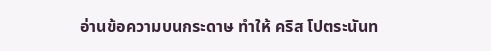อ่านข้อความบนกระดาษ ทำให้ คริส โปตระนันท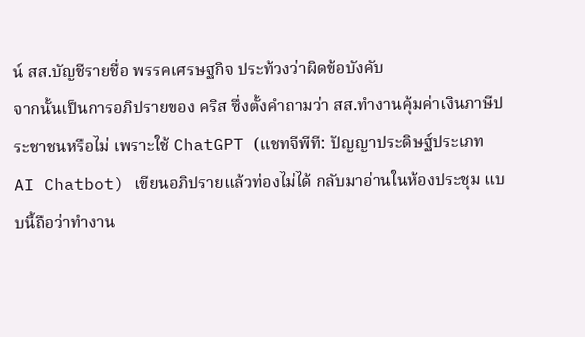น์ สส.บัญชีรายชื่อ พรรคเศรษฐกิจ ประท้วงว่าผิดข้อบังคับ
จากนั้นเป็นการอภิปรายของ คริส ซึ่งตั้งคำถามว่า สส.ทำงานคุ้มค่าเงินภาษีประชาชนหรือไม่ เพราะใช้ ChatGPT (แชทจีพีที: ปัญญาประดิษฐ์ประเภท AI Chatbot) เขียนอภิปรายแล้วท่องไม่ได้ กลับมาอ่านในห้องประชุม แบบนี้ถือว่าทำงาน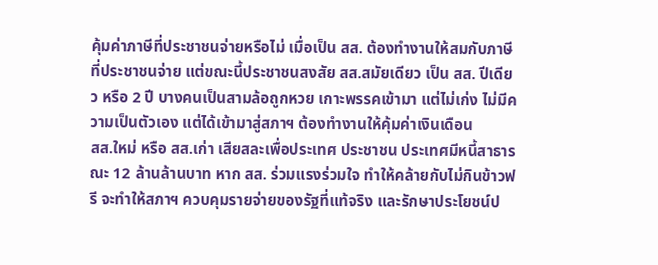คุ้มค่าภาษีที่ประชาชนจ่ายหรือไม่ เมื่อเป็น สส. ต้องทำงานให้สมกับภาษีที่ประชาชนจ่าย แต่ขณะนี้ประชาชนสงสัย สส.สมัยเดียว เป็น สส. ปีเดียว หรือ 2 ปี บางคนเป็นสามล้อถูกหวย เกาะพรรคเข้ามา แต่ไม่เก่ง ไม่มีความเป็นตัวเอง แต่ได้เข้ามาสู่สภาฯ ต้องทำงานให้คุ้มค่าเงินเดือน
สส.ใหม่ หรือ สส.เก่า เสียสละเพื่อประเทศ ประชาชน ประเทศมีหนี้สาธารณะ 12 ล้านล้านบาท หาก สส. ร่วมแรงร่วมใจ ทำให้คล้ายกับไม่กินข้าวฟรี จะทำให้สภาฯ ควบคุมรายจ่ายของรัฐที่แท้จริง และรักษาประโยชน์ป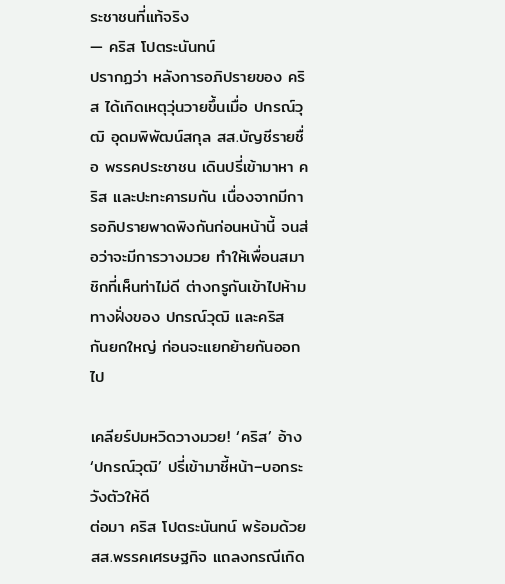ระชาชนที่แท้จริง
— คริส โปตระนันทน์
ปรากฏว่า หลังการอภิปรายของ คริส ได้เกิดเหตุวุ่นวายขึ้นเมื่อ ปกรณ์วุฒิ อุดมพิพัฒน์สกุล สส.บัญชีรายชื่อ พรรคประชาชน เดินปรี่เข้ามาหา คริส และปะทะคารมกัน เนื่องจากมีการอภิปรายพาดพิงกันก่อนหน้านี้ จนส่อว่าจะมีการวางมวย ทำให้เพื่อนสมาชิกที่เห็นท่าไม่ดี ต่างกรูกันเข้าไปห้ามทางฝั่งของ ปกรณ์วุฒิ และคริส กันยกใหญ่ ก่อนจะแยกย้ายกันออกไป

เคลียร์ปมหวิดวางมวย! ‘คริส’ อ้าง ‘ปกรณ์วุฒิ’ ปรี่เข้ามาชี้หน้า–บอกระวังตัวให้ดี
ต่อมา คริส โปตระนันทน์ พร้อมด้วย สส.พรรคเศรษฐกิจ แถลงกรณีเกิด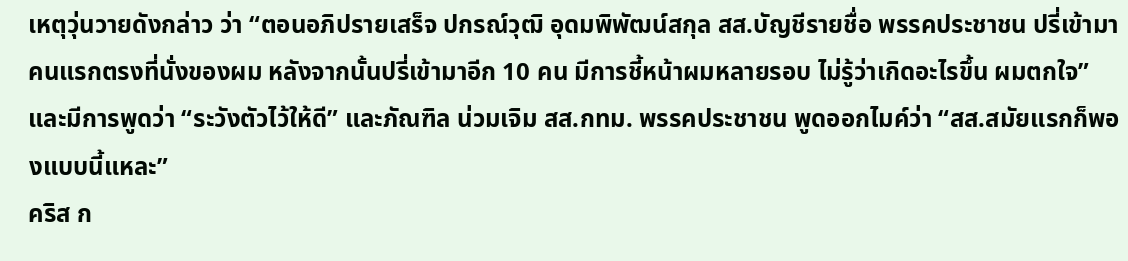เหตุวุ่นวายดังกล่าว ว่า “ตอนอภิปรายเสร็จ ปกรณ์วุฒิ อุดมพิพัฒน์สกุล สส.บัญชีรายชื่อ พรรคประชาชน ปรี่เข้ามาคนแรกตรงที่นั่งของผม หลังจากนั้นปรี่เข้ามาอีก 10 คน มีการชี้หน้าผมหลายรอบ ไม่รู้ว่าเกิดอะไรขึ้น ผมตกใจ” และมีการพูดว่า “ระวังตัวไว้ให้ดี” และภัณฑิล น่วมเจิม สส.กทม. พรรคประชาชน พูดออกไมค์ว่า “สส.สมัยแรกก็พองแบบนี้แหละ”
คริส ก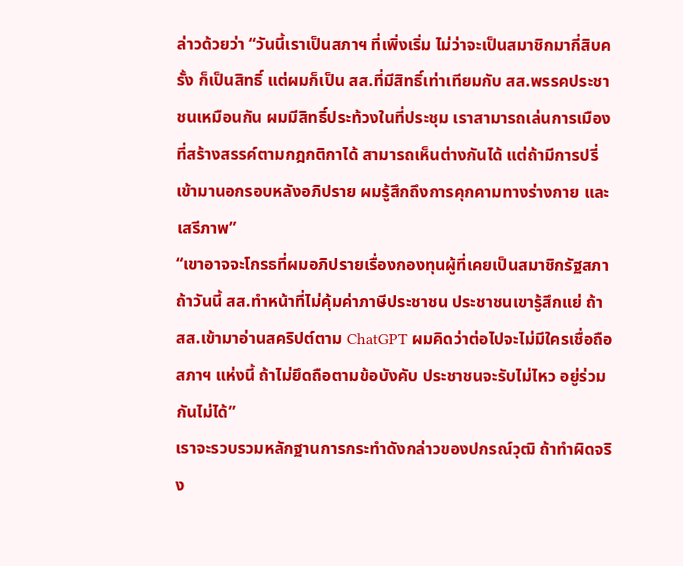ล่าวด้วยว่า “วันนี้เราเป็นสภาฯ ที่เพิ่งเริ่ม ไม่ว่าจะเป็นสมาชิกมากี่สิบครั้ง ก็เป็นสิทธิ์ แต่ผมก็เป็น สส.ที่มีสิทธิ์เท่าเทียมกับ สส.พรรคประชาชนเหมือนกัน ผมมีสิทธิ์ประท้วงในที่ประชุม เราสามารถเล่นการเมืองที่สร้างสรรค์ตามกฎกติกาได้ สามารถเห็นต่างกันได้ แต่ถ้ามีการปรี่เข้ามานอกรอบหลังอภิปราย ผมรู้สึกถึงการคุกคามทางร่างกาย และเสรีภาพ”
“เขาอาจจะโกรธที่ผมอภิปรายเรื่องกองทุนผู้ที่เคยเป็นสมาชิกรัฐสภา ถ้าวันนี้ สส.ทำหน้าที่ไม่คุ้มค่าภาษีประชาชน ประชาชนเขารู้สึกแย่ ถ้า สส.เข้ามาอ่านสคริปต์ตาม ChatGPT ผมคิดว่าต่อไปจะไม่มีใครเชื่อถือสภาฯ แห่งนี้ ถ้าไม่ยึดถือตามข้อบังคับ ประชาชนจะรับไม่ไหว อยู่ร่วมกันไม่ได้”
เราจะรวบรวมหลักฐานการกระทำดังกล่าวของปกรณ์วุฒิ ถ้าทำผิดจริง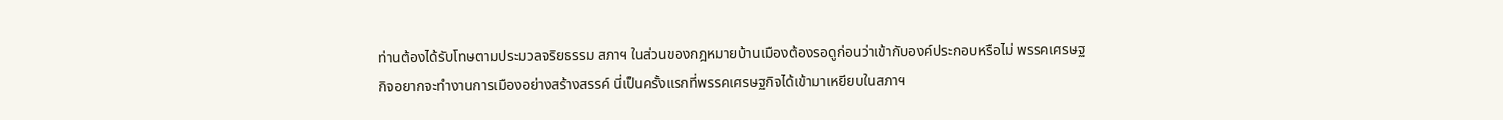ท่านต้องได้รับโทษตามประมวลจริยธรรม สภาฯ ในส่วนของกฎหมายบ้านเมืองต้องรอดูก่อนว่าเข้ากับองค์ประกอบหรือไม่ พรรคเศรษฐกิจอยากจะทำงานการเมืองอย่างสร้างสรรค์ นี่เป็นครั้งแรกที่พรรคเศรษฐกิจได้เข้ามาเหยียบในสภาฯ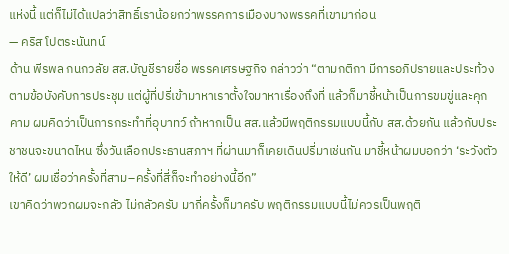แห่งนี้ แต่ก็ไม่ได้แปลว่าสิทธิ์เราน้อยกว่าพรรคการเมืองบางพรรคที่เขามาก่อน
— คริส โปตระนันทน์
ด้าน พีรพล กนกวลัย สส.บัญชีรายชื่อ พรรคเศรษฐกิจ กล่าวว่า “ตามกติกา มีการอภิปรายและประท้วงตามข้อบังคับการประชุม แต่ผู้ที่ปรี่เข้ามาหาเราตั้งใจมาหาเรื่องถึงที่ แล้วก็มาชี้หน้าเป็นการขมขู่และคุกคาม ผมคิดว่าเป็นการกระทำที่อุบาทว์ ถ้าหากเป็น สส.แล้วมีพฤติกรรมแบบนี้กับ สส.ด้วยกัน แล้วกับประชาชนจะขนาดไหน ซึ่งวันเลือกประธานสภาฯ ที่ผ่านมาก็เคยเดินปรี่มาเช่นกัน มาชี้หน้าผมบอกว่า ‘ระวังตัวให้ดี’ ผมเชื่อว่าครั้งที่สาม–ครั้งที่สี่ก็จะทำอย่างนี้อีก”
เขาคิดว่าพวกผมจะกลัว ไม่กลัวครับ มากี่ครั้งก็มาครับ พฤติกรรมแบบนี้ไม่ควรเป็นพฤติ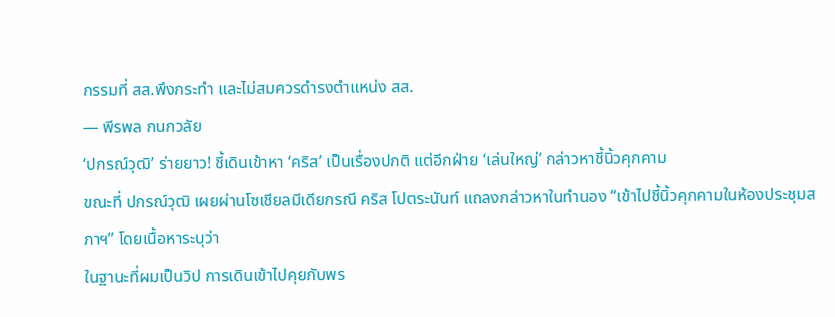กรรมที่ สส.พึงกระทำ และไม่สมควรดำรงตำแหน่ง สส.
— พีรพล กนกวลัย
‘ปกรณ์วุฒิ’ ร่ายยาว! ชี้เดินเข้าหา ‘คริส’ เป็นเรื่องปกติ แต่อีกฝ่าย ‘เล่นใหญ่’ กล่าวหาชี้นิ้วคุกคาม
ขณะที่ ปกรณ์วุฒิ เผยผ่านโซเชียลมีเดียกรณี คริส โปตระนันท์ แถลงกล่าวหาในทำนอง “เข้าไปชี้นิ้วคุกคามในห้องประชุมสภาฯ” โดยเนื้อหาระบุว่า
ในฐานะที่ผมเป็นวิป การเดินเข้าไปคุยกับพร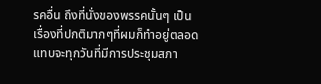รคอื่น ถึงที่นั่งของพรรคนั้นๆ เป็นเรื่องที่ปกติมากๆที่ผมก็ทำอยู่ตลอด แทบจะทุกวันที่มีการประชุมสภา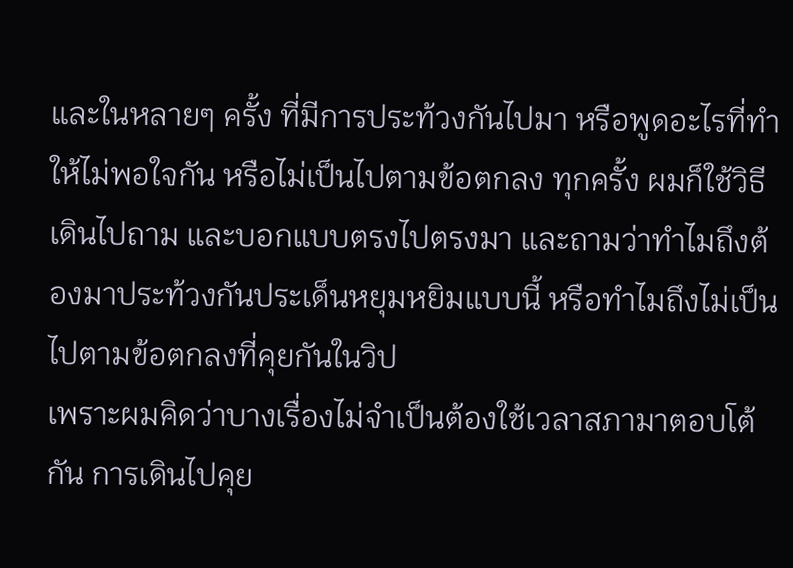และในหลายๆ ครั้ง ที่มีการประท้วงกันไปมา หรือพูดอะไรที่ทำให้ไม่พอใจกัน หรือไม่เป็นไปตามข้อตกลง ทุกครั้ง ผมก็ใช้วิธีเดินไปถาม และบอกแบบตรงไปตรงมา และถามว่าทำไมถึงต้องมาประท้วงกันประเด็นหยุมหยิมแบบนี้ หรือทำไมถึงไม่เป็นไปตามข้อตกลงที่คุยกันในวิป
เพราะผมคิดว่าบางเรื่องไม่จำเป็นต้องใช้เวลาสภามาตอบโต้กัน การเดินไปคุย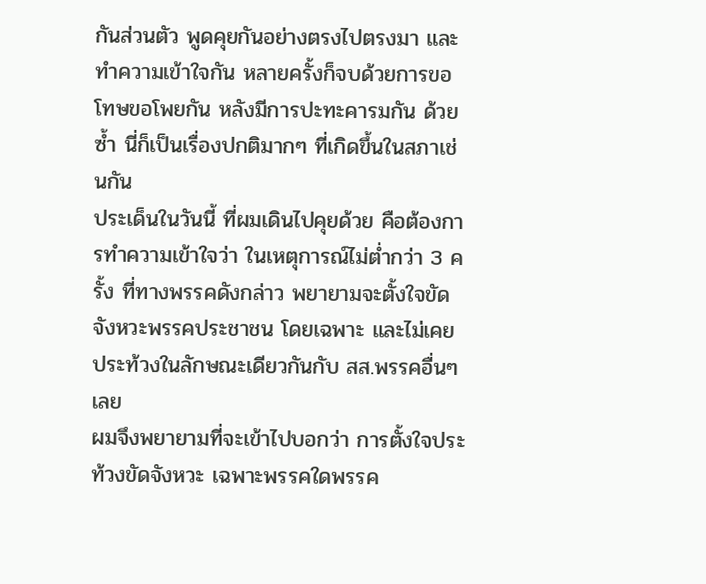กันส่วนตัว พูดคุยกันอย่างตรงไปตรงมา และทำความเข้าใจกัน หลายครั้งก็จบด้วยการขอโทษขอโพยกัน หลังมีการปะทะคารมกัน ด้วยซ้ำ นี่ก็เป็นเรื่องปกติมากๆ ที่เกิดขึ้นในสภาเช่นกัน
ประเด็นในวันนี้ ที่ผมเดินไปคุยด้วย คือต้องการทำความเข้าใจว่า ในเหตุการณ์ไม่ต่ำกว่า 3 ครั้ง ที่ทางพรรคดังกล่าว พยายามจะตั้งใจขัดจังหวะพรรคประชาชน โดยเฉพาะ และไม่เคยประท้วงในลักษณะเดียวกันกับ สส.พรรคอื่นๆ เลย
ผมจึงพยายามที่จะเข้าไปบอกว่า การตั้งใจประท้วงขัดจังหวะ เฉพาะพรรคใดพรรค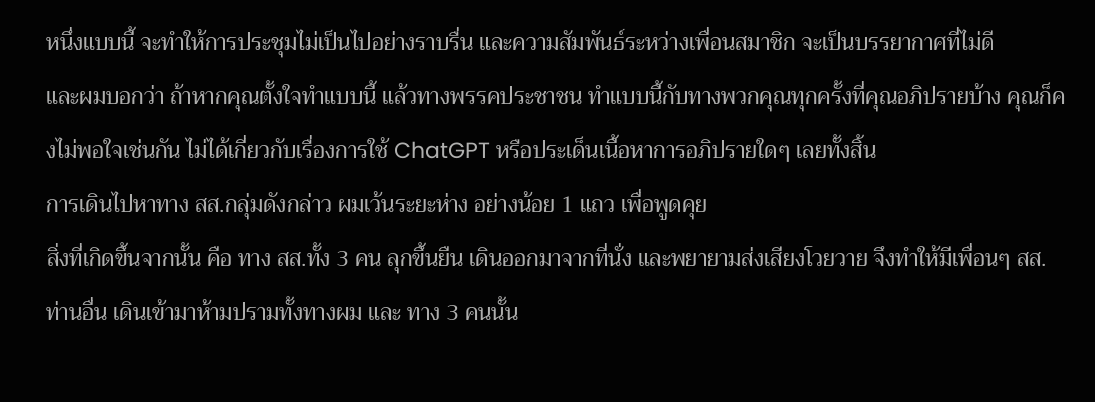หนึ่งแบบนี้ จะทำให้การประชุมไม่เป็นไปอย่างราบรื่น และความสัมพันธ์ระหว่างเพื่อนสมาชิก จะเป็นบรรยากาศที่ไม่ดี
และผมบอกว่า ถ้าหากคุณตั้งใจทำแบบนี้ แล้วทางพรรคประชาชน ทำแบบนี้กับทางพวกคุณทุกครั้งที่คุณอภิปรายบ้าง คุณก็คงไม่พอใจเช่นกัน ไม่ได้เกี่ยวกับเรื่องการใช้ ChatGPT หรือประเด็นเนื้อหาการอภิปรายใดๆ เลยทั้งสิ้น
การเดินไปหาทาง สส.กลุ่มดังกล่าว ผมเว้นระยะห่าง อย่างน้อย 1 แถว เพื่อพูดคุย
สิ่งที่เกิดขึ้นจากนั้น คือ ทาง สส.ทั้ง 3 คน ลุกขึ้นยืน เดินออกมาจากที่นั่ง และพยายามส่งเสียงโวยวาย จึงทำให้มีเพื่อนๆ สส.ท่านอื่น เดินเข้ามาห้ามปรามทั้งทางผม และ ทาง 3 คนนั้น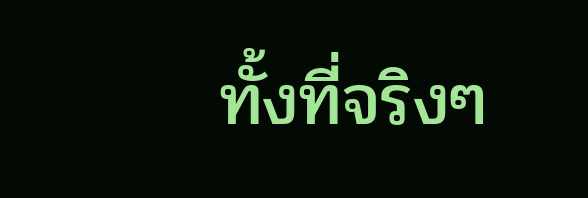ทั้งที่จริงๆ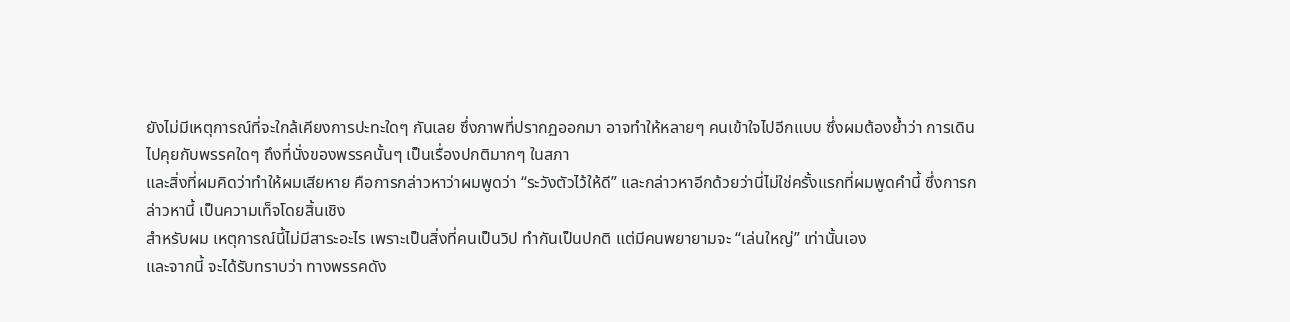ยังไม่มีเหตุการณ์ที่จะใกล้เคียงการปะทะใดๆ กันเลย ซึ่งภาพที่ปรากฏออกมา อาจทำให้หลายๆ คนเข้าใจไปอีกแบบ ซึ่งผมต้องย้ำว่า การเดินไปคุยกับพรรคใดๆ ถึงที่นั่งของพรรคนั้นๆ เป็นเรื่องปกติมากๆ ในสภา
และสิ่งที่ผมคิดว่าทำให้ผมเสียหาย คือการกล่าวหาว่าผมพูดว่า “ระวังตัวไว้ให้ดี” และกล่าวหาอีกด้วยว่านี่ไม่ใช่ครั้งแรกที่ผมพูดคำนี้ ซึ่งการกล่าวหานี้ เป็นความเท็จโดยสิ้นเชิง
สำหรับผม เหตุการณ์นี้ไม่มีสาระอะไร เพราะเป็นสิ่งที่คนเป็นวิป ทำกันเป็นปกติ แต่มีคนพยายามจะ “เล่นใหญ่” เท่านั้นเอง
และจากนี้ จะได้รับทราบว่า ทางพรรคดัง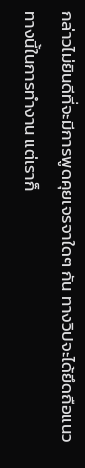กล่าวไม่ยินดีที่จะมีการพูดคุยเจรจาใดๆ กัน ทางวิปจะได้ยึดถือแนวทางนี้ในการทำงาน แต่เราก็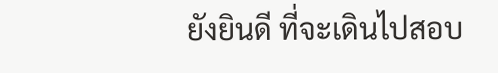ยังยินดี ที่จะเดินไปสอบ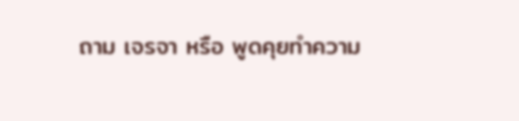ถาม เจรจา หรือ พูดคุยทำความ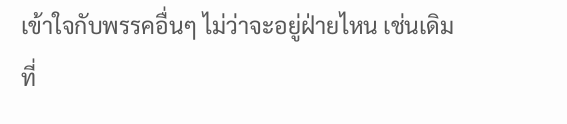เข้าใจกับพรรคอื่นๆ ไม่ว่าจะอยู่ฝ่ายไหน เช่นเดิม
ที่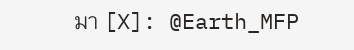มา [X]: @Earth_MFP